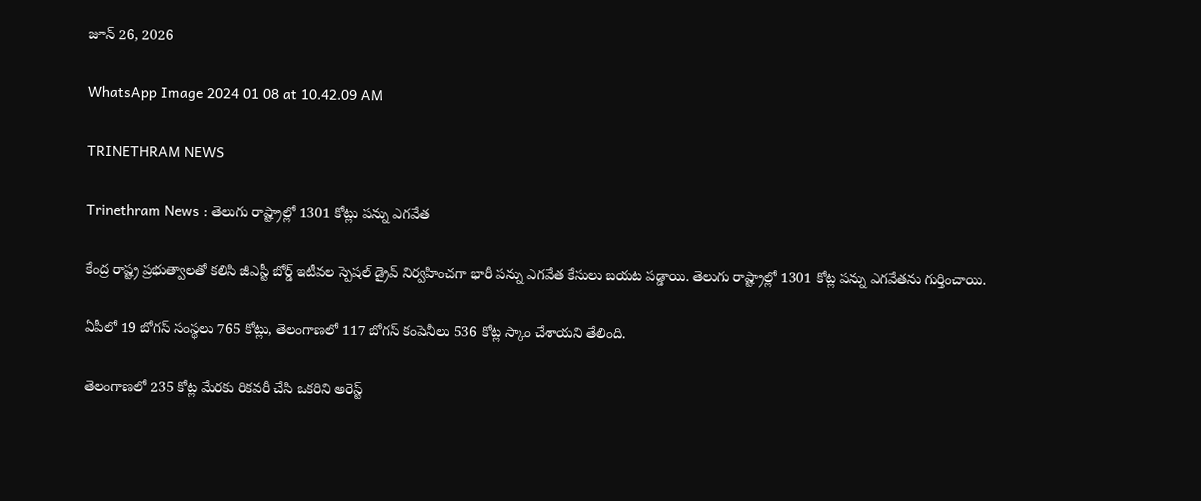జూన్ 26, 2026

WhatsApp Image 2024 01 08 at 10.42.09 AM

TRINETHRAM NEWS

Trinethram News : తెలుగు రాష్ట్రాల్లో 1301 కోట్లు పన్ను ఎగవేత

కేంద్ర రాష్ట్ర ప్రభుత్వాలతో కలిసి జీఎస్టీ బోర్డ్ ఇటీవల స్పెషల్ డ్రైవ్ నిర్వహించగా భారీ పన్ను ఎగవేత కేసులు బయట పడ్డాయి. తెలుగు రాష్ట్రాల్లో 1301 కోట్ల పన్ను ఎగవేతను గుర్తించాయి.

ఏపీలో 19 బోగస్ సంస్థలు 765 కోట్లు, తెలంగాణలో 117 బోగస్ కంపెనీలు 536 కోట్ల స్కాం చేశాయని తేలింది.

తెలంగాణలో 235 కోట్ల మేరకు రికవరీ చేసి ఒకరిని అరెస్ట్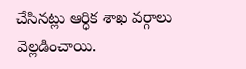చేసినట్లు ఆర్ధిక శాఖ వర్గాలు వెల్లడించాయి.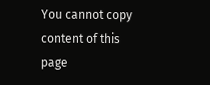You cannot copy content of this page